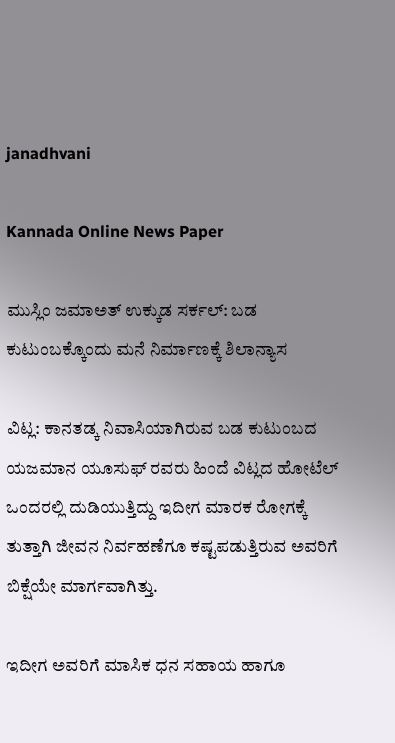janadhvani

Kannada Online News Paper

ಮುಸ್ಲಿಂ ಜಮಾಅತ್ ಉಕ್ಕುಡ ಸರ್ಕಲ್: ಬಡ ಕುಟುಂಬಕ್ಕೊಂದು ಮನೆ ನಿರ್ಮಾಣಕ್ಕೆ ಶಿಲಾನ್ಯಾಸ

ವಿಟ್ಲ: ಕಾನತಡ್ಕ ನಿವಾಸಿಯಾಗಿರುವ ಬಡ ಕುಟುಂಬದ ಯಜಮಾನ ಯೂಸುಫ್ ರವರು ಹಿಂದೆ ವಿಟ್ಲದ ಹೋಟೆಲ್ ಒಂದರಲ್ಲಿ ದುಡಿಯುತ್ತಿದ್ದು ಇದೀಗ ಮಾರಕ ರೋಗಕ್ಕೆ ತುತ್ತಾಗಿ ಜೀವನ ನಿರ್ವಹಣೆಗೂ ಕಷ್ಟಪಡುತ್ತಿರುವ ಅವರಿಗೆ ಬಿಕ್ಷೆಯೇ ಮಾರ್ಗವಾಗಿತ್ತು.

ಇದೀಗ ಅವರಿಗೆ ಮಾಸಿಕ ಧನ ಸಹಾಯ ಹಾಗೂ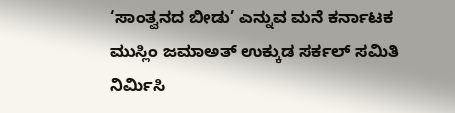‘ಸಾಂತ್ವನದ ಬೀಡು’ ಎನ್ನುವ ಮನೆ ಕರ್ನಾಟಕ ಮುಸ್ಲಿಂ ಜಮಾಅತ್ ಉಕ್ಕುಡ ಸರ್ಕಲ್ ಸಮಿತಿ ನಿರ್ಮಿಸಿ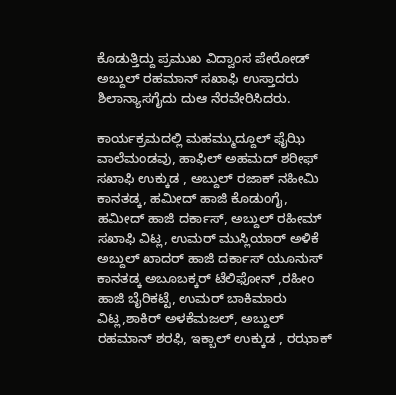ಕೊಡುತ್ತಿದ್ದು ಪ್ರಮುಖ ವಿದ್ವಾಂಸ ಪೇರೋಡ್ ಅಬ್ದುಲ್ ರಹಮಾನ್ ಸಖಾಫಿ ಉಸ್ತಾದರು ಶಿಲಾನ್ಯಾಸಗೈದು ದುಆ ನೆರವೇರಿಸಿದರು.

ಕಾರ್ಯಕ್ರಮದಲ್ಲಿ ಮಹಮ್ಮುದ್ದೂಲ್ ಫೈಝಿ ವಾಲೆಮಂಡವು, ಹಾಫಿಲ್ ಅಹಮದ್ ಶರೀಫ್ ಸಖಾಫಿ ಉಕ್ಕುಡ , ಅಬ್ದುಲ್ ರಜಾಕ್ ನಹೀಮಿ ಕಾನತಡ್ಕ, ಹಮೀದ್ ಹಾಜಿ ಕೊಡುಂಗೈ, ಹಮೀದ್ ಹಾಜಿ ದರ್ಕಾಸ್, ಅಬ್ದುಲ್ ರಹೀಮ್ ಸಖಾಫಿ ವಿಟ್ಲ, ಉಮರ್ ಮುಸ್ಲಿಯಾರ್ ಅಳಿಕೆ ಅಬ್ದುಲ್ ಖಾದರ್ ಹಾಜಿ ದರ್ಕಾಸ್ ಯೂನುಸ್ ಕಾನತಡ್ಕ ಅಬೂಬಕ್ಕರ್ ಟೆಲಿಫೋನ್ ,ರಹೀಂ ಹಾಜಿ ಬೈರಿಕಟ್ಟೆ, ಉಮರ್ ಬಾಕಿಮಾರು ವಿಟ್ಲ,ಶಾಕಿರ್ ಅಳಕೆಮಜಲ್, ಅಬ್ದುಲ್ ರಹಮಾನ್ ಶರಫಿ, ಇಕ್ಬಾಲ್ ಉಕ್ಕುಡ , ರಝಾಕ್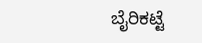ಬೈರಿಕಟ್ಟೆ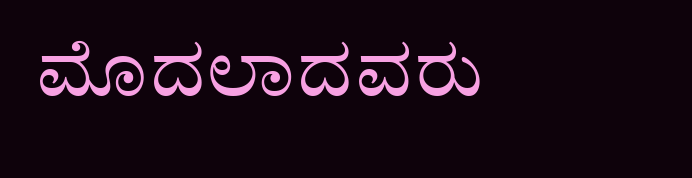ಮೊದಲಾದವರು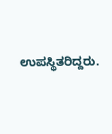ಉಪಸ್ಥಿತರಿದ್ದರು.